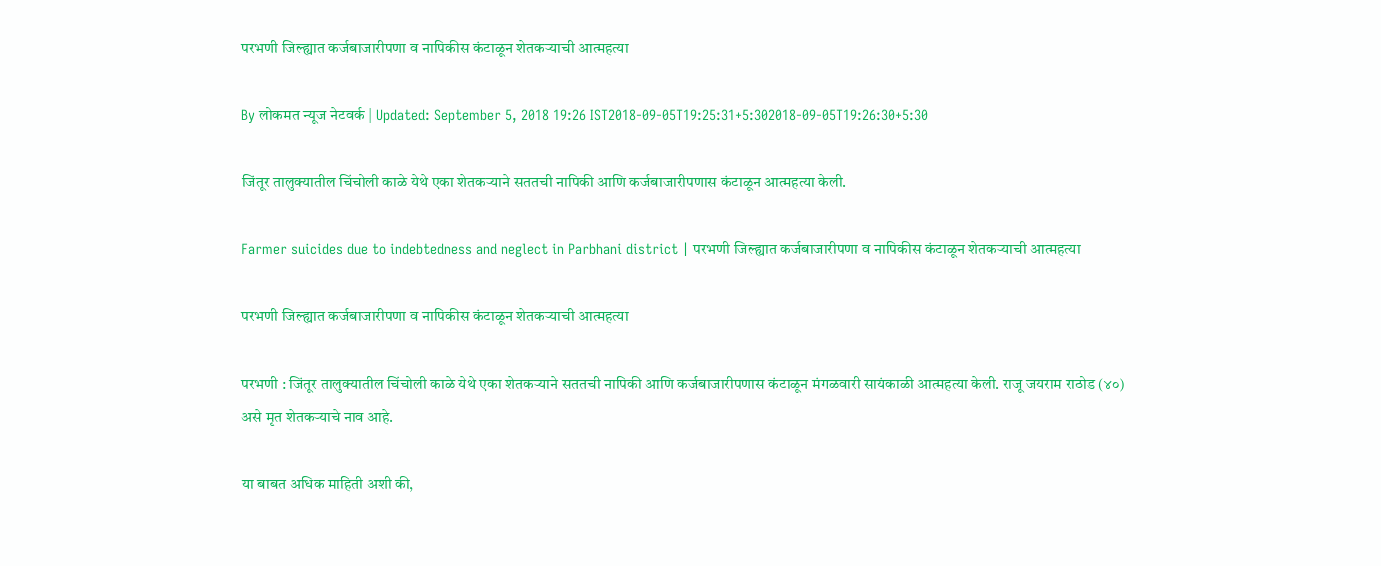परभणी जिल्ह्यात कर्जबाजारीपणा व नापिकीस कंटाळून शेतकऱ्याची आत्महत्या

By लोकमत न्यूज नेटवर्क | Updated: September 5, 2018 19:26 IST2018-09-05T19:25:31+5:302018-09-05T19:26:30+5:30

जिंतूर तालुक्यातील चिंचोली काळे येथे एका शेतकऱ्याने सततची नापिकी आणि कर्जबाजारीपणास कंटाळून आत्महत्या केली.

Farmer suicides due to indebtedness and neglect in Parbhani district | परभणी जिल्ह्यात कर्जबाजारीपणा व नापिकीस कंटाळून शेतकऱ्याची आत्महत्या

परभणी जिल्ह्यात कर्जबाजारीपणा व नापिकीस कंटाळून शेतकऱ्याची आत्महत्या

परभणी : जिंतूर तालुक्यातील चिंचोली काळे येथे एका शेतकऱ्याने सततची नापिकी आणि कर्जबाजारीपणास कंटाळून मंगळवारी सायंकाळी आत्महत्या केली. राजू जयराम राठोड (४०) असे मृत शेतकऱ्याचे नाव आहे.

या बाबत अधिक माहिती अशी की,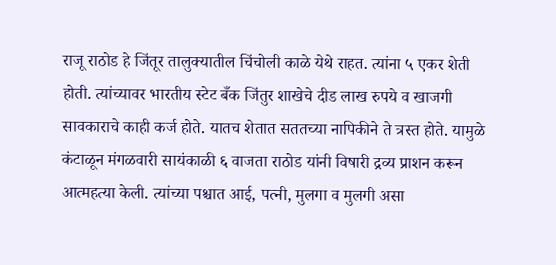राजू राठोड हे जिंतूर तालुक्यातील चिंचोली काळे येथे राहत. त्यांना ५ एकर शेती होती. त्यांच्यावर भारतीय स्टेट बँक जिंतुर शाखेचे दीड लाख रुपये व खाजगी सावकाराचे काही कर्ज होते. यातच शेतात सततच्या नापिकीने ते त्रस्त होते. यामुळे कंटाळून मंगळवारी सायंकाळी ६ वाजता राठोड यांनी विषारी द्रव्य प्राशन करून आत्महत्या केली. त्यांच्या पश्चात आई, पत्नी, मुलगा व मुलगी असा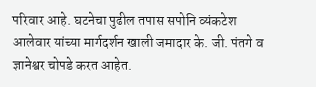परिवार आहे. घटनेचा पुढील तपास सपोनि व्यंकटेश आलेवार यांच्या मार्गदर्शन खाली जमादार के. जी. पंतगे व ज्ञानेश्वर चोपडे करत आहेत.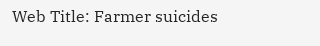Web Title: Farmer suicides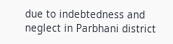due to indebtedness and neglect in Parbhani district